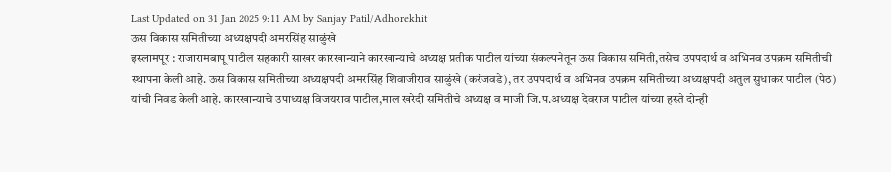Last Updated on 31 Jan 2025 9:11 AM by Sanjay Patil/Adhorekhit
ऊस विकास समितीच्या अध्यक्षपदी अमरसिंह साळुंखे
इस्लामपूर : राजारामबापू पाटील सहकारी साखर कारखान्याने कारखान्याचे अध्यक्ष प्रतीक पाटील यांच्या संकल्पनेतून ऊस विकास समिती,तसेच उपपदार्थ व अभिनव उपक्रम समितीची स्थापना केली आहे. ऊस विकास समितीच्या अध्यक्षपदी अमरसिंह शिवाजीराव साळुंखे (करंजवडे), तर उपपदार्थ व अभिनव उपक्रम समितीच्या अध्यक्षपदी अतुल सुधाकर पाटील (पेठ) यांची निवड केली आहे. कारखान्याचे उपाध्यक्ष विजयराव पाटील,माल खरेदी समितीचे अध्यक्ष व माजी जि.प.अध्यक्ष देवराज पाटील यांच्या हस्ते दोन्ही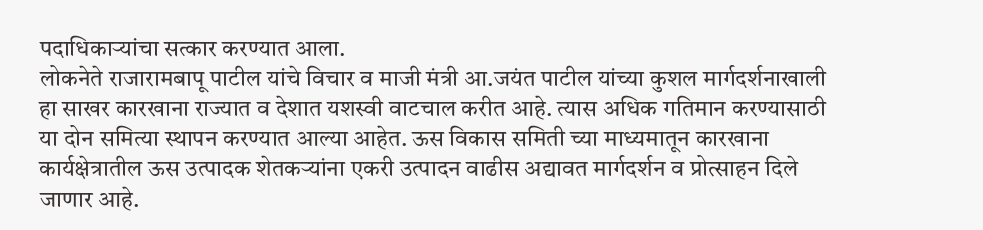पदाधिकाऱ्यांचा सत्कार करण्यात आला.
लोकनेते राजारामबापू पाटील यांचे विचार व माजी मंत्री आ.जयंत पाटील यांच्या कुशल मार्गदर्शनाखाली हा साखर कारखाना राज्यात व देशात यशस्वी वाटचाल करीत आहे. त्यास अधिक गतिमान करण्यासाठी या दोन समित्या स्थापन करण्यात आल्या आहेत. ऊस विकास समिती च्या माध्यमातून कारखाना कार्यक्षेत्रातील ऊस उत्पादक शेतकऱ्यांना एकरी उत्पादन वाढीस अद्यावत मार्गदर्शन व प्रोत्साहन दिले जाणार आहे.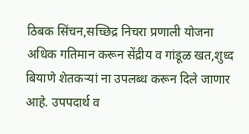ठिबक सिंचन,सच्छिद्र निचरा प्रणाली योजना अधिक गतिमान करून सेंद्रीय व गांडूळ खत,शुध्द बियाणे शेतकऱ्यां ना उपलब्ध करून दिले जाणार आहे. उपपदार्थ व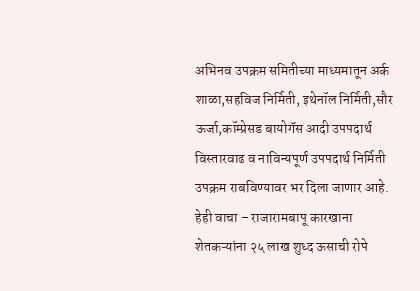अभिनव उपक्रम समितीच्या माध्यमातून अर्क शाळा,सहविज निर्मिती, इथेनॉल निर्मिती,सौर ऊर्जा,कॉम्प्रेसड बायोगॅस आदी उपपदार्थ विस्तारवाढ व नाविन्यपूर्ण उपपदार्थ निर्मिती उपक्रम राबविण्यावर भर दिला जाणार आहे.
हेही वाचा – राजारामबापू कारखाना शेतकऱ्यांना २५ लाख शुध्द ऊसाची रोपे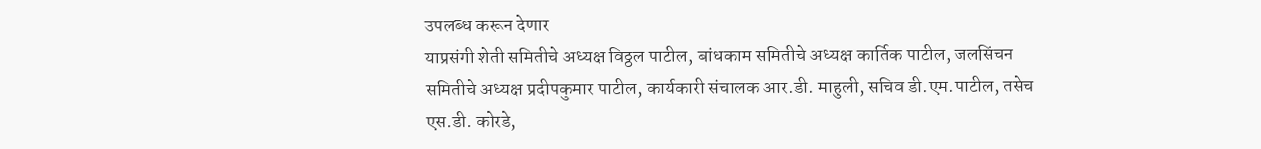उपलब्ध करून देणार
याप्रसंगी शेती समितीचे अध्यक्ष विठ्ठल पाटील, बांधकाम समितीचे अध्यक्ष कार्तिक पाटील, जलसिंचन समितीचे अध्यक्ष प्रदीपकुमार पाटील, कार्यकारी संचालक आर.डी. माहुली, सचिव डी.एम.पाटील, तसेच एस.डी. कोरडे,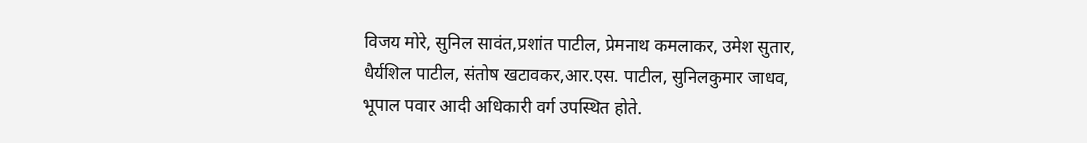विजय मोरे, सुनिल सावंत,प्रशांत पाटील, प्रेमनाथ कमलाकर, उमेश सुतार, धैर्यशिल पाटील, संतोष खटावकर,आर.एस. पाटील, सुनिलकुमार जाधव, भूपाल पवार आदी अधिकारी वर्ग उपस्थित होते.